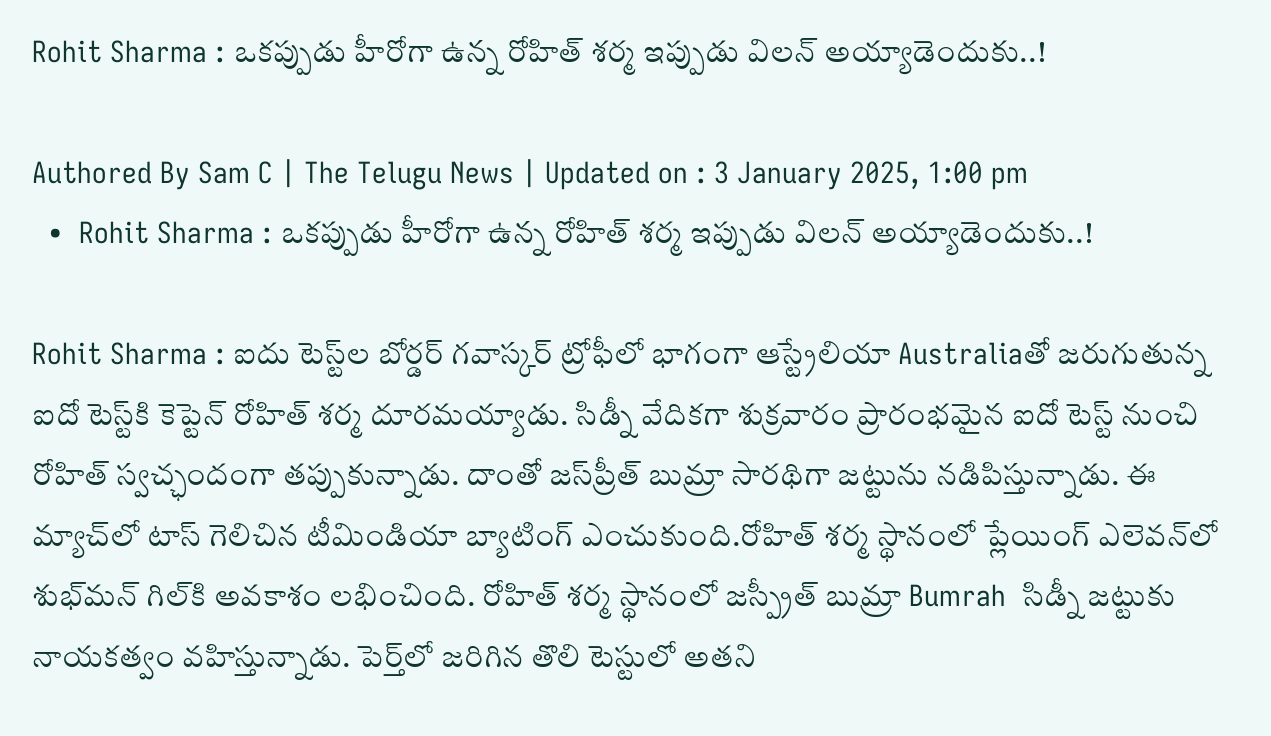Rohit Sharma : ఒక‌ప్పుడు హీరోగా ఉన్న రోహిత్ శ‌ర్మ ఇప్పుడు విల‌న్ అయ్యాడెందుకు..!

Authored By Sam C | The Telugu News | Updated on : 3 January 2025, 1:00 pm
  •  Rohit Sharma : ఒక‌ప్పుడు హీరోగా ఉన్న రోహిత్ శ‌ర్మ ఇప్పుడు విల‌న్ అయ్యాడెందుకు..!

Rohit Sharma : ఐదు టెస్ట్‌ల బోర్డర్ గవాస్కర్ ట్రోఫీలో భాగంగా ఆస్ట్రేలియా Australiaతో జరుగుతున్న ఐదో టెస్ట్‌కి కెప్టెన్ రోహిత్ శ‌ర్మ దూర‌మ‌య్యాడు. సిడ్నీ వేదికగా శుక్రవారం ప్రారంభమైన ఐదో టెస్ట్‌ నుంచి రోహిత్ స్వచ్ఛందంగా తప్పుకున్నాడు. దాంతో జస్‌ప్రీత్ బుమ్రా సారథిగా జట్టును నడిపిస్తున్నాడు. ఈ మ్యాచ్‌లో టాస్ గెలిచిన టీమిండియా బ్యాటింగ్ ఎంచుకుంది.రోహిత్ శర్మ స్థానంలో ప్లేయింగ్ ఎలెవన్‌లో శుభ్‌మన్ గిల్‌కి అవకాశం లభించింది. రోహిత్ శర్మ స్థానంలో జస్ప్రీత్ బుమ్రా Bumrah  సిడ్నీ జట్టుకు నాయకత్వం వహిస్తున్నాడు. పెర్త్‌లో జరిగిన తొలి టెస్టులో అతని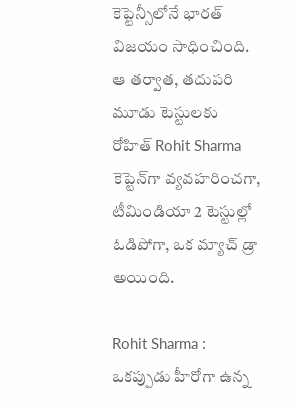కెప్టెన్సీలోనే భారత్ విజయం సాధించింది. ఆ తర్వాత, తదుపరి మూడు టెస్టులకు రోహిత్ Rohit Sharma  కెప్టెన్‌గా వ్యవహరించగా, టీమిండియా 2 టెస్టుల్లో ఓడిపోగా, ఒక మ్యాచ్ డ్రా అయింది.

Rohit Sharma : ఒక‌ప్పుడు హీరోగా ఉన్న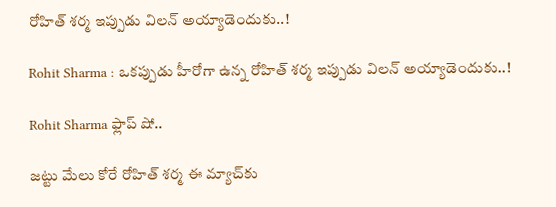రోహిత్ శ‌ర్మ ఇప్పుడు విల‌న్ అయ్యాడెందుకు..!

Rohit Sharma : ఒక‌ప్పుడు హీరోగా ఉన్న రోహిత్ శ‌ర్మ ఇప్పుడు విల‌న్ అయ్యాడెందుకు..!

Rohit Sharma ఫ్లాప్ షో..

జట్టు మేలు కోరే రోహిత్ శర్మ ఈ మ్యాచ్‌కు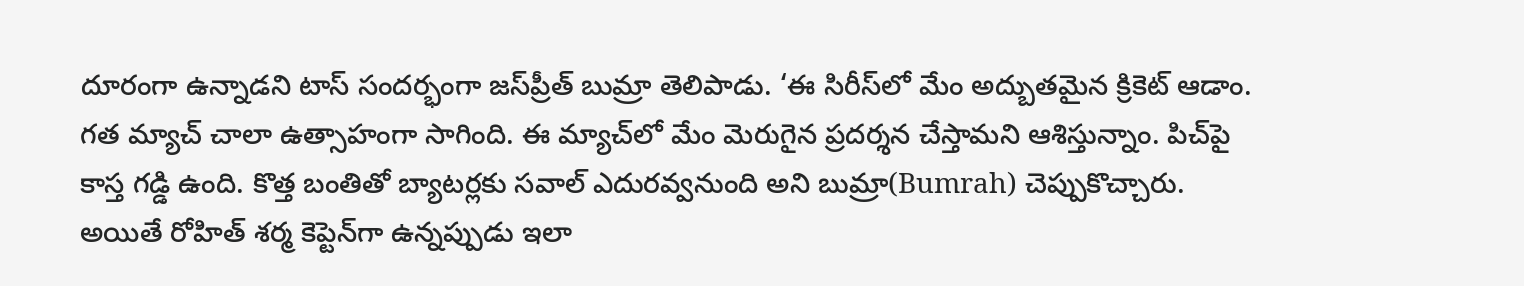దూరంగా ఉన్నాడని టాస్ సందర్భంగా జస్‌ప్రీత్ బుమ్రా తెలిపాడు. ‘ఈ సిరీస్‌లో మేం అద్బుతమైన క్రికెట్ ఆడాం. గత మ్యాచ్ చాలా ఉత్సాహంగా సాగింది. ఈ మ్యాచ్‌లో మేం మెరుగైన ప్రదర్శన చేస్తామని ఆశిస్తున్నాం. పిచ్‌పై కాస్త గడ్డి ఉంది. కొత్త బంతితో బ్యాటర్లకు సవాల్ ఎదురవ్వనుంది అని బుమ్రా(Bumrah) చెప్పుకొచ్చారు. అయితే రోహిత్ శ‌ర్మ కెప్టెన్‌గా ఉన్న‌ప్పుడు ఇలా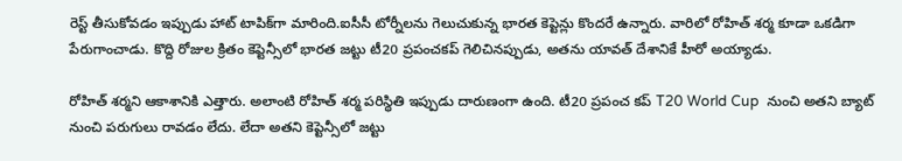రెస్ట్ తీసుకోవ‌డం ఇప్పుడు హాట్ టాపిక్‌గా మారింది.ఐసీసీ టోర్నీలను గెలుచుకున్న భారత కెప్టెన్లు కొందరే ఉన్నారు. వారిలో రోహిత్ శర్మ కూడా ఒకడిగా పేరుగాంచాడు. కొద్ది రోజుల క్రితం కెప్టెన్సీలో భారత జట్టు టీ20 ప్రపంచకప్ గెలిచినప్పుడు, అతను యావత్ దేశానికే హీరో అయ్యాడు.

రోహిత్ శ‌ర్మని ఆకాశానికి ఎత్తారు. అలాంటి రోహిత్ శ‌ర్మ ప‌రిస్థితి ఇప్పుడు దారుణంగా ఉంది. టీ20 ప్రపంచ కప్ T20 World Cup  నుంచి అతని బ్యాట్ నుంచి పరుగులు రావడం లేదు. లేదా అతని కెప్టెన్సీలో జట్టు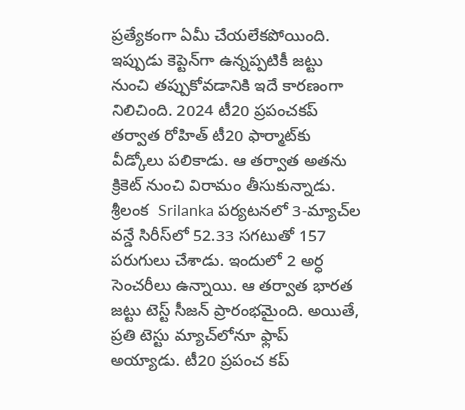ప్రత్యేకంగా ఏమీ చేయలేకపోయింది. ఇప్పుడు కెప్టెన్‌గా ఉన్నప్పటికీ జట్టు నుంచి తప్పుకోవడానికి ఇదే కారణంగా నిలిచింది. 2024 టీ20 ప్రపంచకప్ తర్వాత రోహిత్ టీ20 ఫార్మాట్‌కు వీడ్కోలు పలికాడు. ఆ తర్వాత అతను క్రికెట్ నుంచి విరామం తీసుకున్నాడు. శ్రీలంక  Srilanka పర్యటనలో 3-మ్యాచ్‌ల వ‌న్డే సిరీస్‌లో 52.33 సగటుతో 157 పరుగులు చేశాడు. ఇందులో 2 అర్ధ సెంచరీలు ఉన్నాయి. ఆ తర్వాత భారత జట్టు టెస్ట్ సీజన్ ప్రారంభమైంది. అయితే, ప్రతి టెస్టు మ్యాచ్‌లోనూ ఫ్లాప్‌ అయ్యాడు. టీ20 ప్రపంచ కప్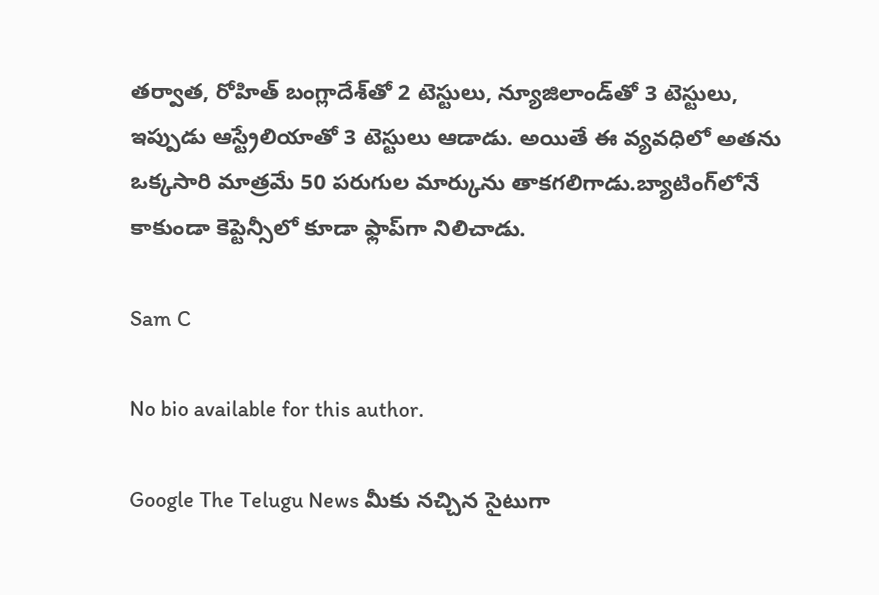తర్వాత, రోహిత్ బంగ్లాదేశ్‌తో 2 టెస్టులు, న్యూజిలాండ్‌తో 3 టెస్టులు, ఇప్పుడు ఆస్ట్రేలియాతో 3 టెస్టులు ఆడాడు. అయితే ఈ వ్యవధిలో అతను ఒక్కసారి మాత్రమే 50 పరుగుల మార్కును తాకగలిగాడు.బ్యాటింగ్‌లోనే కాకుండా కెప్టెన్సీలో కూడా ఫ్లాప్‌గా నిలిచాడు.

Sam C

No bio available for this author.

Google The Telugu News మీకు నచ్చిన సైటుగా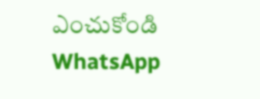ఎంచుకోండి
WhatsApp